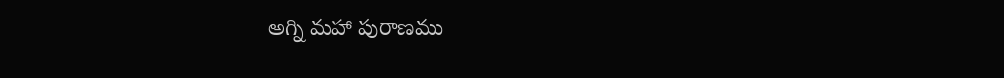అగ్ని మహా పురాణము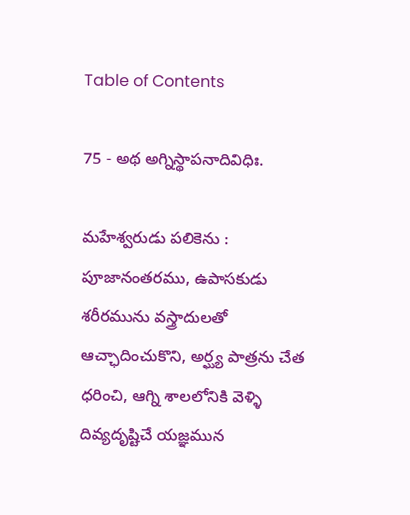Table of Contents

75 - అథ అగ్నిస్థాపనాదివిధిః.

మహేశ్వరుడు పలికెను : పూజానంతరము, ఉపాసకుడు శరీరమును వస్త్రాదులతో ఆచ్ఛాదించుకొని, అర్ఘ్య పాత్రను చేత ధరించి, ఆగ్ని శాలలోనికి వెళ్ళి దివ్యదృష్టిచే యజ్ఞమున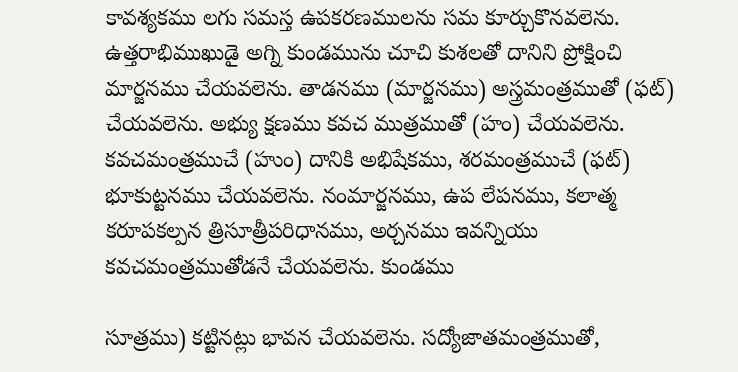కావశ్యకము లగు సమస్త ఉపకరణములను సమ కూర్చుకొనవలెను. ఉత్తరాభిముఖుడై అగ్ని కుండమును చూచి కుశలతో దానిని ప్రోక్షించి మార్జనము చేయవలెను. తాడనము (మార్జనము) అస్త్రమంత్రముతో (ఫట్) చేయవలెను. అభ్యు క్షణము కవచ ముత్రముతో (హం) చేయవలెను. కవచమంత్రముచే (హుం) దానికి అభిషేకము, శరమంత్రముచే (ఫట్) భూకుట్టనము చేయవలెను. నంమార్జనము, ఉప లేపనము, కలాత్మ కరూపకల్పన త్రిసూత్రీపరిధానము, అర్చనము ఇవన్నియు కవచమంత్రముతోడనే చేయవలెను. కుండము

సూత్రము) కట్టినట్లు భావన చేయవలెను. సద్యోజాతమంత్రముతో,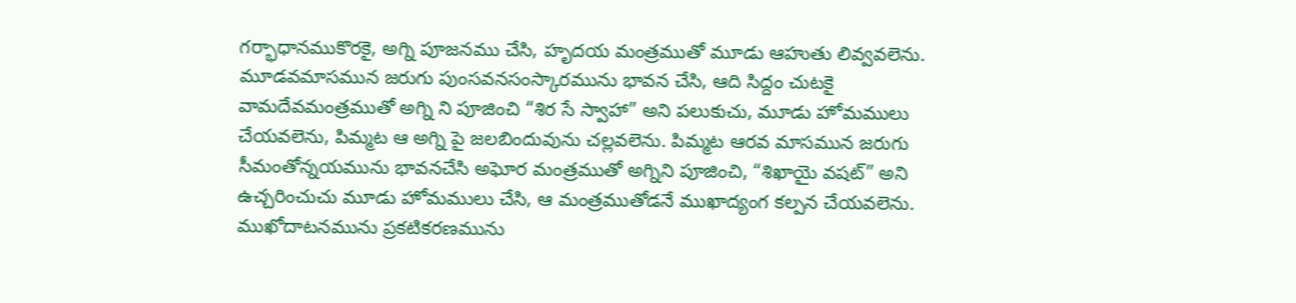గర్భాధానముకొరకై, అగ్ని పూజనము చేసి, హృదయ మంత్రముతో మూడు ఆహుతు లివ్వవలెను. మూడవమాసమున జరుగు పుంసవనసంస్కారమును భావన చేసి, ఆది సిద్దం చుటకై వామదేవమంత్రముతో అగ్ని ని పూజించి “శిర సే స్వాహా” అని పలుకుచు, మూడు హోమములు చేయవలెను, పిమ్మట ఆ అగ్ని పై జలబిందువును చల్లవలెను. పిమ్మట ఆరవ మాసమున జరుగు సీమంతోన్నయమును భావనచేసి అఘోర మంత్రముతో అగ్నిని పూజించి, “శిఖాయై వషట్” అని ఉచ్చరించుచు మూడు హోమములు చేసి, ఆ మంత్రముతోడనే ముఖాద్యంగ కల్పన చేయవలెను. ముఖోదాటనమును ప్రకటికరణమును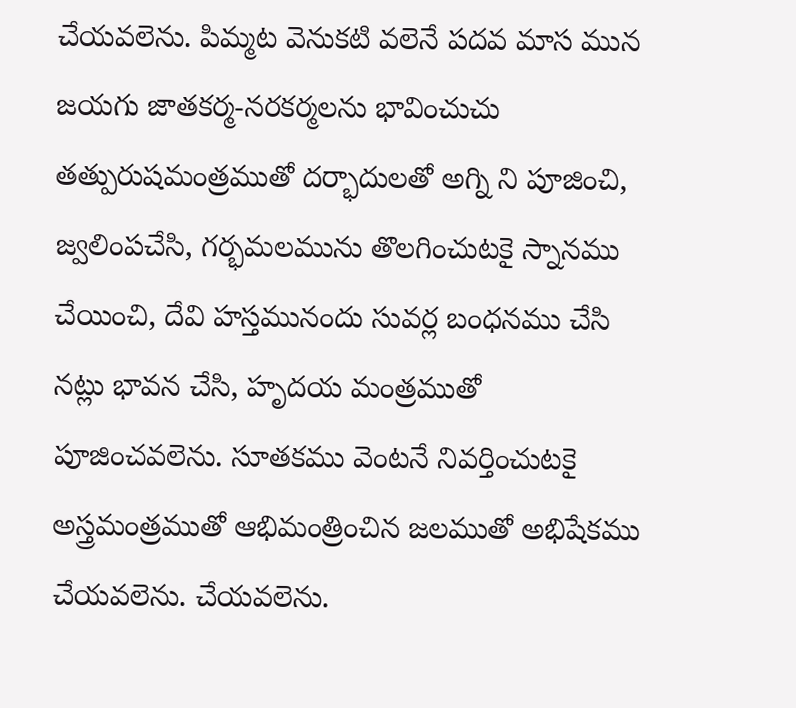చేయవలెను. పిమ్మట వెనుకటి వలెనే పదవ మాస మున జయగు జాతకర్మ-నరకర్మలను భావించుచు తత్పురుషమంత్రముతో దర్భాదులతో అగ్ని ని పూజించి, జ్వలింపచేసి, గర్భమలమును తొలగించుటకై స్నానము చేయించి, దేవి హస్తమునందు సువర్ల బంధనము చేసి నట్లు భావన చేసి, హృదయ మంత్రముతో పూజించవలెను. సూతకము వెంటనే నివర్తించుటకై అస్త్రమంత్రముతో ఆభిమంత్రించిన జలముతో అభిషేకము చేయవలెను. చేయవలెను.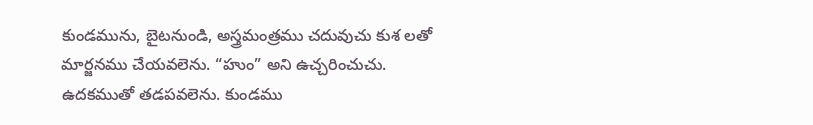కుండమును, బైటనుండి, అస్త్రమంత్రము చదువుచు కుశ లతో మార్జనము చేయవలెను. “హుం” అని ఉచ్చరించుచు. ఉదకముతో తడపవలెను. కుండము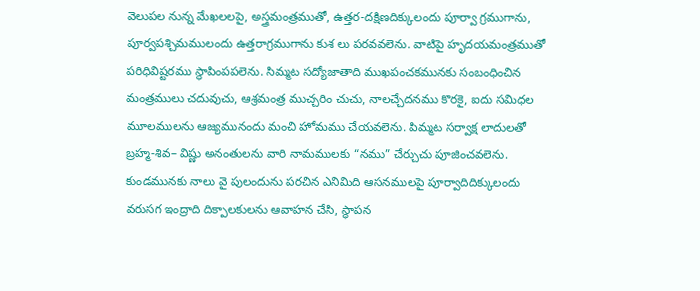వెలుపల నున్న మేఖలలపై, అస్త్రమంత్రముతో, ఉత్తర-దక్షిణదిక్కులందు పూర్వా గ్రముగాను, పూర్వపశ్చిమములందు ఉత్తరాగ్రముగాను కుశ లు పరవవలెను. వాటిపై హృదయమంత్రముతో పరిధివిష్టరము స్థాపింపపలెను. సిమ్మట సద్యోజాతాది ముఖపంచకమునకు సంబంధించిన మంత్రములు చదువుచు, ఆశ్రమంత్ర ముచ్చరిం చుచు, నాలచ్చేదనము కొరకై, ఐదు సమిధల మూలములను ఆజ్యమునందు మంచి హోమము చేయవలెను. పిమ్మట సర్వాక్ష లాదులతో బ్రహ్మ-శివ– విష్ణు అనంతులను వారి నామములకు “నము” చేర్చుచు పూజించవలెను. కుండమునకు నాలు వై పులందును పరచిన ఎనిమిది ఆసనములపై పూర్వాదిదిక్కులందు వరుసగ ఇంద్రాది దిక్పాలకులను ఆవాహన చేసి, స్థాపన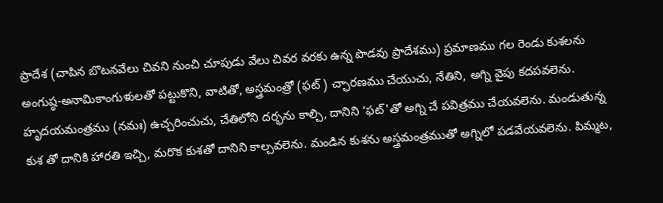ప్రాదేశ (చాపిన బొటనవేలు చివని నుంచి చూపుడు వేలు చివర వరకు ఉన్న పొడవు ప్రాదేశము) ప్రమాణము గల రెండు కుశలను అంగుష్ఠ-అనామికాంగుళులతో పట్టుకొని, వాటితో, అస్త్రమంత్రో (ఫట్) చ్ఛారణము చేయుచు, నేతిని, అగ్ని వైపు కదపవలెను. హృదయమంత్రము (నమః) ఉచ్చరించుచు, చేతిలోని దర్భను కాల్చి, దానిని ‘ఫట్'తో అగ్ని చే పవిత్రము చేయవలెను. మండుతున్న కుశ తో దానికి హారతి ఇచ్చి, మరొక కుశతో దానిని కాల్చవలెను. మండిన కుశను అస్త్రమంత్రముతో అగ్నిలో పడవేయవలెను. పిమ్మట,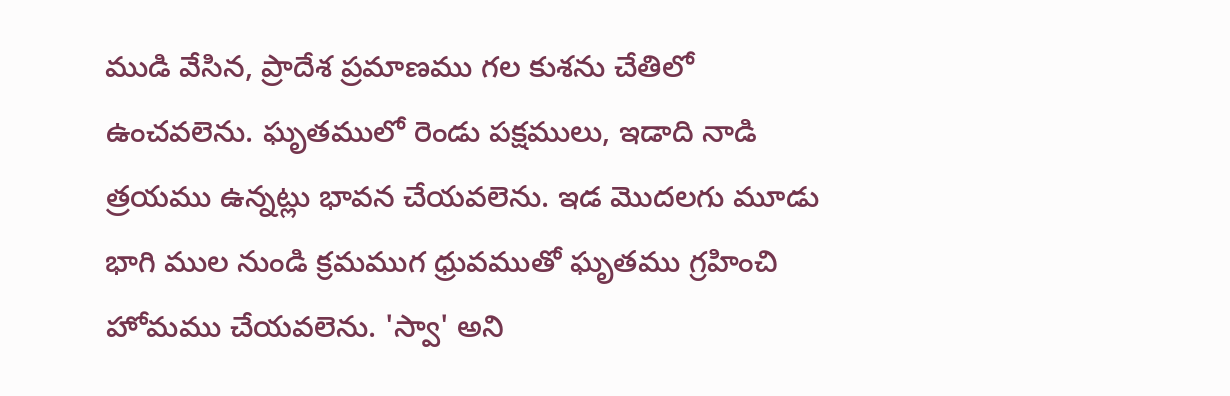ముడి వేసిన, ప్రాదేశ ప్రమాణము గల కుశను చేతిలో ఉంచవలెను. ఘృతములో రెండు పక్షములు, ఇడాది నాడి త్రయము ఉన్నట్లు భావన చేయవలెను. ఇడ మొదలగు మూడు భాగి ముల నుండి క్రమముగ ధ్రువముతో ఘృతము గ్రహించి హోమము చేయవలెను. 'స్వా' అని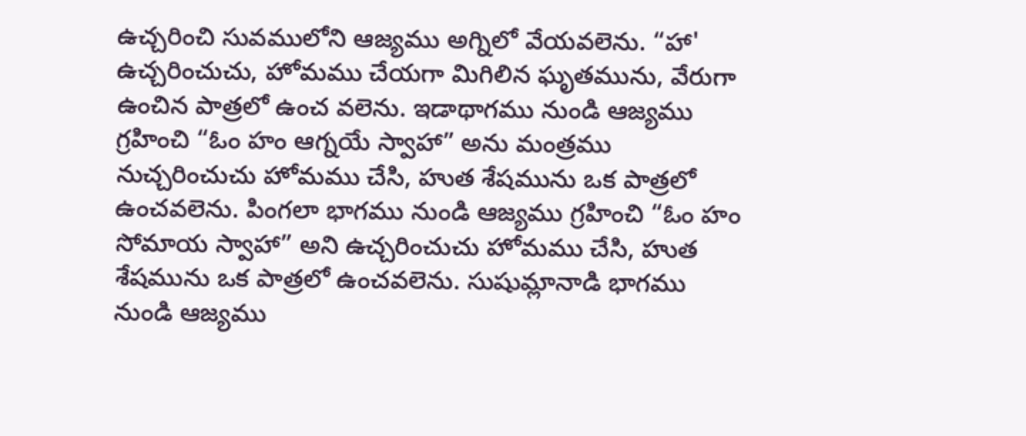ఉచ్చరించి సువములోని ఆజ్యము అగ్నిలో వేయవలెను. “హా' ఉచ్చరించుచు, హోమము చేయగా మిగిలిన ఘృతమును, వేరుగా ఉంచిన పాత్రలో ఉంచ వలెను. ఇడాథాగము నుండి ఆజ్యము గ్రహించి “ఓం హం ఆగ్నయే స్వాహా” అను మంత్రము నుచ్చరించుచు హోమము చేసి, హుత శేషమును ఒక పాత్రలో ఉంచవలెను. పింగలా భాగము నుండి ఆజ్యము గ్రహించి “ఓం హం సోమాయ స్వాహా” అని ఉచ్చరించుచు హోమము చేసి, హుత శేషమును ఒక పాత్రలో ఉంచవలెను. సుషుమ్లానాడి భాగము నుండి ఆజ్యము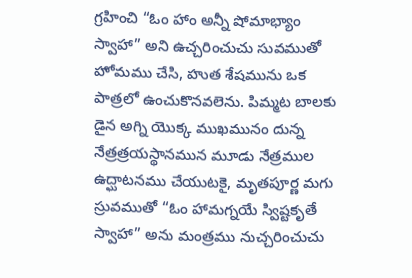గ్రహించి “ఓం హాం అన్నీ షోమాభ్యాం స్వాహా” అని ఉచ్చరించుచు సువముతో హోమము చేసి, హుత శేషమును ఒక పాత్రలో ఉంచుకొనవలెను. పిమ్మట బాలకు డైన అగ్ని యొక్క ముఖమునం దున్న నేత్రత్రయస్థానమున మూడు నేత్రముల ఉద్ఘాటనము చేయుటకై, మృతపూర్ణ మగు స్రువముతో “ఓం హామగ్నయే స్విష్టకృతే స్వాహా” అను మంత్రము నుచ్చరించుచు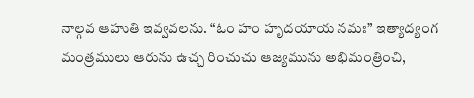నాల్గవ ఆహుతి ఇవ్వవలను. “ఓం హం హృదయాయ నమః” ఇత్యాద్యంగ మంత్రములు ఆరును ఉచ్చ రించుచు ఆజ్యమును అభిమంత్రించి,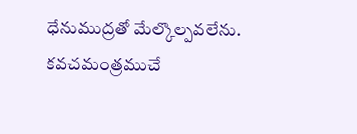ధేనుముద్రతో మేల్కొల్పవలేను. కవచమంత్రముచే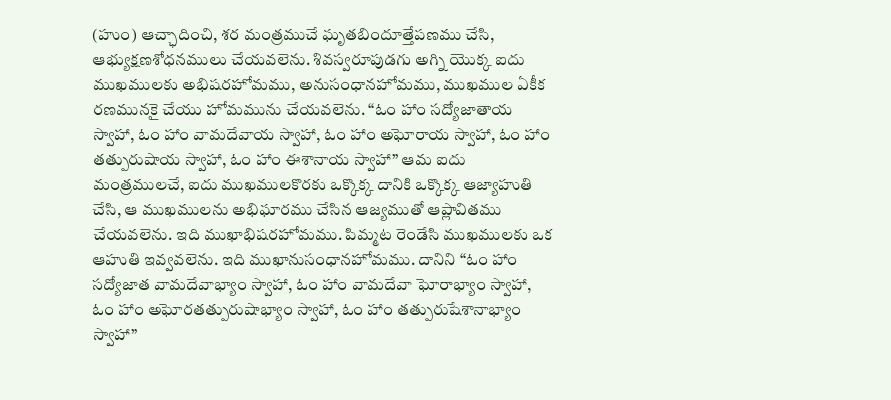(హుం) ఆచ్ఛాదించి, శర మంత్రముచే ఘృతబిందూత్తేపణము చేసి, ఆభ్యుక్షణశోధనములు చేయవలెను. శివస్వరూపుడగు అగ్ని యొక్క ఐదు ముఖములకు అభిషరహోమము, అనుసంధానహోమము, ముఖముల ఏకీక రణమునకై చేయు హోమమును చేయవలెను. “ఓం హాం సద్యోజాతాయ స్వాహా, ఓం హాం వామదేవాయ స్వాహా, ఓం హాం అఘోరాయ స్వాహా, ఓం హాం తత్పురుషాయ స్వాహా, ఓం హాం ఈశానాయ స్వాహా” ఆమ ఐదు మంత్రములచే, ఐదు ముఖములకొరకు ఒక్కొక్క దానికి ఒక్కొక్క ఆజ్యాహుతి చేసి, ఆ ముఖములను అభిఘారము చేసిన ఆజ్యముతో ఆప్లావితము చేయవలెను. ఇది ముఖాభిషరహోమము. పిమ్మట రెండేసి ముఖములకు ఒక ఆహుతి ఇవ్వవలెను. ఇది ముఖానుసంధానహోమము. దానిని “ఓం హాం సద్యోజాత వామదేవాభ్యాం స్వాహా, ఓం హాం వామదేవా ఘోరాభ్యాం స్వాహా, ఓం హాం అఘోరతత్పురుషాభ్యాం స్వాహా, ఓం హాం తత్పురుషేశానాభ్యాం స్వాహా”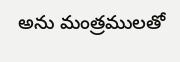అను మంత్రములతో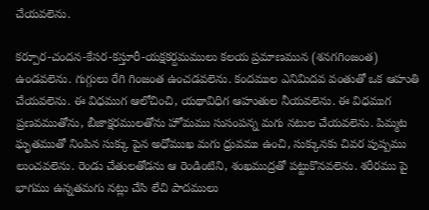చేయవలెను.

కర్పూర-చందన-కేసర-కస్తూరీ-యక్షకర్దమములు కలయ ప్రమాణమున (శనగగింజంత) ఉండవలెను. గుగ్గులు రేగి గింజంత ఉంచడవలెను. కందముల ఎనిమిదవ వంతుతో ఒక ఆహుతి చేయవలెను. ఈ విధముగ ఆలోచించి, యథావిధిగ ఆహుతుల నీయవలెను. ఈ విధముగ ప్రణవముతోను, బీజాక్షరములతోను హోమము సుసంపన్న మగు నటుల చేయవలెను. పిమ్మట ఘృతముతో నింపిన సుక్కు పైన అధోముఖ మగు ధ్రువము ఉంచి, సుక్కునకు చివర పుష్పము లుంచవలెను. రెండు చేతులతోడను ఆ రెండింటిని, శంఖముద్రతో పట్టుకొనవలెను. శరీరము పై భాగము ఉన్నతమగు నట్లు చేసి లేచి పాదములు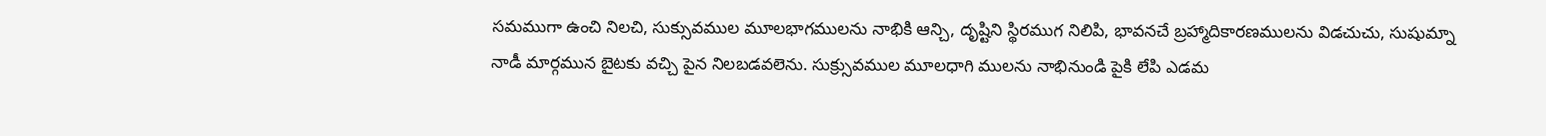సమముగా ఉంచి నిలచి, సుక్సువముల మూలభాగములను నాభికి ఆన్చి, దృష్టిని స్థిరముగ నిలిపి, భావనచే బ్రహ్మాదికారణములను విడచుచు, సుషుమ్నా నాడీ మార్గమున బైటకు వచ్చి పైన నిలబడవలెను. సుక్ర్సువముల మూలధాగి ములను నాభినుండి పైకి లేపి ఎడమ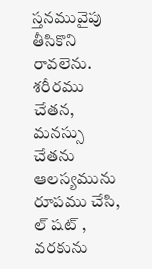స్తనమువైపు తీసికొని రావలెను. శరీరము చేతన, మనస్సు చేతను ఆలస్యమును రూపము చేసి, ల్ షట్ , వరకును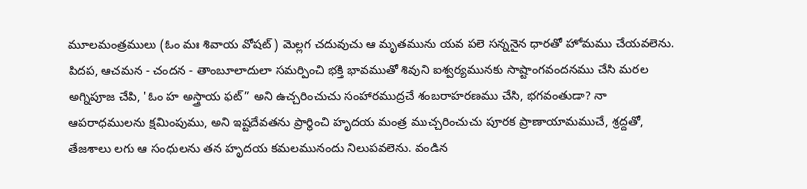మూలమంత్రములు (ఓం మః శివాయ వోషట్) మెల్లగ చదువుచు ఆ మృతమును యవ పలె సన్ననైన ధారతో హోమము చేయవలెను. పిదప, ఆచమన - చందన - తాంబూలాదులా సమర్పించి భక్తి భావముతో శివుని ఐశ్వర్యమునకు సాష్టాంగవందనము చేసి మరల అగ్నిపూజ చేపి, 'ఓం హ అస్త్రాయ ఫట్” అని ఉచ్చరించుచు సంహారముద్రచే శంబరాహరణము చేసి, భగవంతుడా? నా ఆపరాధములను క్షమింపుము, అని ఇష్టదేవతను ప్రార్థించి హృదయ మంత్ర ముచ్చరించుచు పూరక ప్రాణాయామముచే, శ్రద్దతో, తేజశాలు లగు ఆ సంధులను తన హృదయ కమలమునందు నిలుపవలెను. వండిన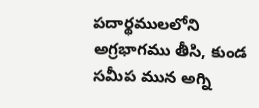పదార్థములలోని అగ్రభాగము తీసి, కుండ సమీప మున అగ్ని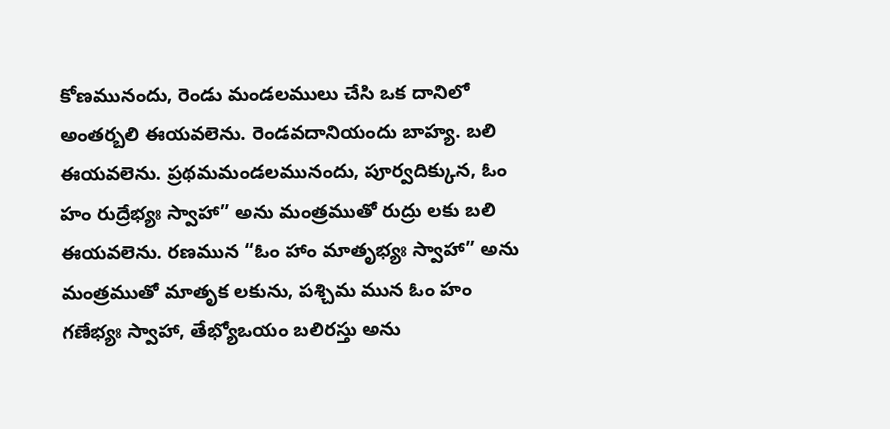కోణమునందు, రెండు మండలములు చేసి ఒక దానిలో అంతర్బలి ఈయవలెను. రెండవదానియందు బాహ్య. బలి ఈయవలెను. ప్రథమమండలమునందు, పూర్వదిక్కున, ఓం హం రుద్రేభ్యః స్వాహా” అను మంత్రముతో రుద్రు లకు బలి ఈయవలెను. రణమున “ఓం హాం మాతృభ్యః స్వాహా” అను మంత్రముతో మాతృక లకును, పశ్చిమ మున ఓం హం గణేభ్యః స్వాహా, తేభ్యోఒయం బలిరస్తు అను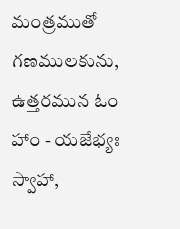మంత్రముతో గణములకును, ఉత్తరమున ఓం హాం - యజేభ్యః స్వాహా,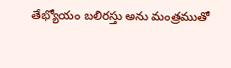తేభ్యోయం బలిరస్తు అను మంత్రముతో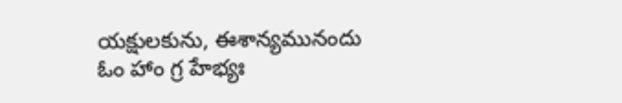యక్షులకును, ఈశాన్యమునందు ఓం హాం గ్ర హేభ్యః